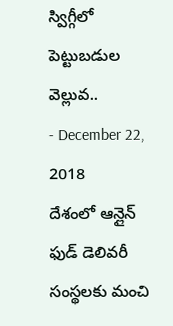స్విగ్గీలో పెట్టుబడుల వెల్లువ..
- December 22, 2018
దేశంలో ఆన్లైన్ ఫుడ్ డెలివరీ సంస్థలకు మంచి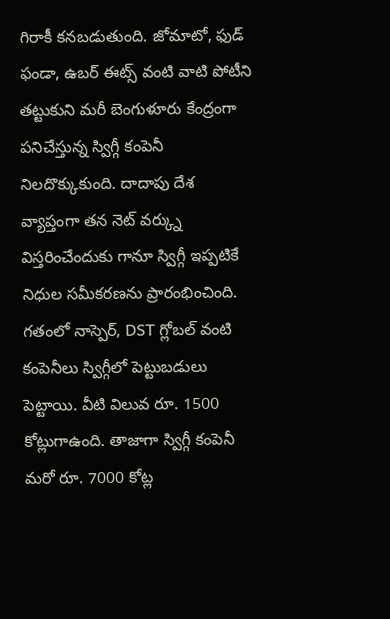గిరాకీ కనబడుతుంది. జోమాటో, ఫుడ్ ఫండా, ఉబర్ ఈట్స్ వంటి వాటి పోటీని తట్టుకుని మరీ బెంగుళూరు కేంద్రంగా పనిచేస్తున్న స్విగ్గీ కంపెనీ నిలదొక్కుకుంది. దాదాపు దేశ వ్యాప్తంగా తన నెట్ వర్క్ను విస్తరించేందుకు గానూ స్విగ్గీ ఇప్పటికే నిధుల సమీకరణను ప్రారంభించింది.
గతంలో నాస్పెర్, DST గ్లోబల్ వంటి కంపెనీలు స్విగ్గీలో పెట్టుబడులు పెట్టాయి. వీటి విలువ రూ. 1500 కోట్లుగాఉంది. తాజాగా స్విగ్గీ కంపెనీ మరో రూ. 7000 కోట్ల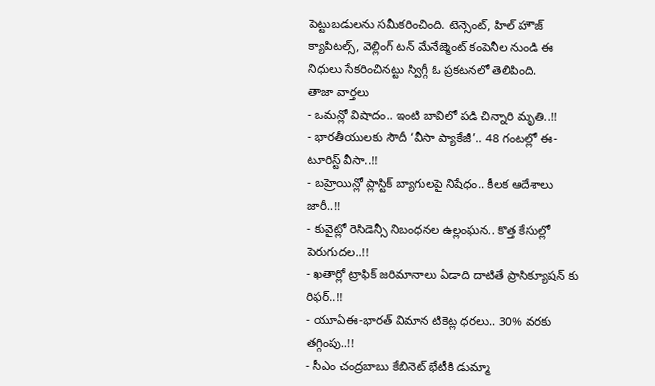పెట్టుబడులను సమీకరించింది. టెన్సెంట్, హిల్ హౌజ్ క్యాపిటల్స్, వెల్లింగ్ టన్ మేనేజ్మెంట్ కంపెనీల నుండి ఈ నిధులు సేకరించినట్టు స్విగ్గీ ఓ ప్రకటనలో తెలిపింది.
తాజా వార్తలు
- ఒమన్లో విషాదం.. ఇంటి బావిలో పడి చిన్నారి మృతి..!!
- భారతీయులకు సౌదీ ‘వీసా ప్యాకేజీ’.. 48 గంటల్లో ఈ-టూరిస్ట్ వీసా..!!
- బహ్రెయిన్లో ప్లాస్టిక్ బ్యాగులపై నిషేధం.. కీలక ఆదేశాలు జారీ..!!
- కువైట్లో రెసిడెన్సీ నిబంధనల ఉల్లంఘన.. కొత్త కేసుల్లో పెరుగుదల..!!
- ఖతార్లో ట్రాఫిక్ జరిమానాలు ఏడాది దాటితే ప్రాసిక్యూషన్ కు రిఫర్..!!
- యూఏఈ-భారత్ విమాన టికెట్ల ధరలు.. 30% వరకు తగ్గింపు..!!
- సీఎం చంద్రబాబు కేబినెట్ భేటీకి డుమ్మా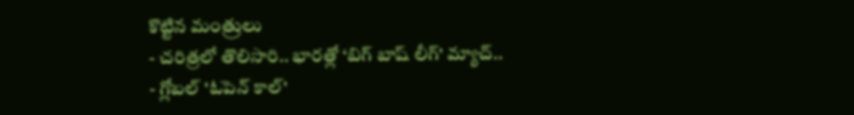కొట్టిన మంత్రులు
- చరిత్రలో తొలిసారి.. భారత్లో ‘బిగ్ బాష్ లీగ్’ మ్యాచ్..
- గ్లోబల్ 'ఓపెన్ కాల్'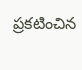ప్రకటించిన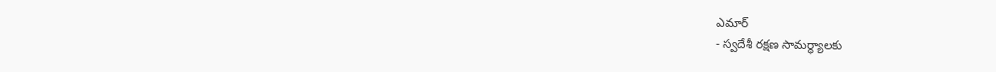ఎమార్
- స్వదేశీ రక్షణ సామర్థ్యాలకు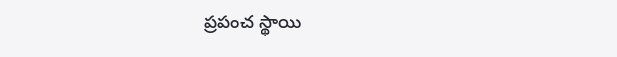ప్రపంచ స్థాయి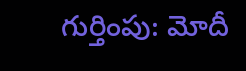గుర్తింపు: మోదీ